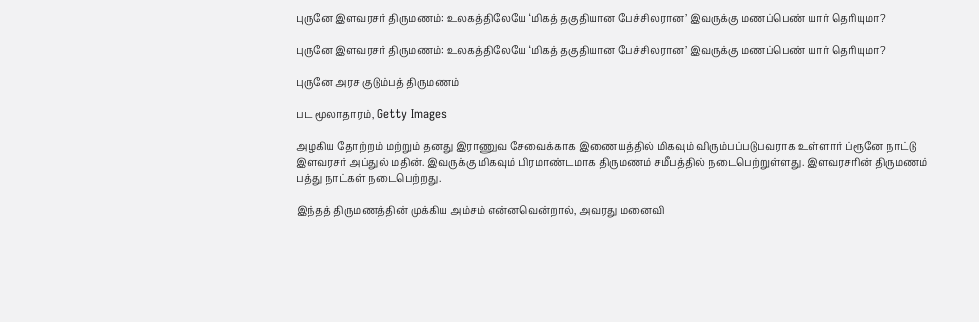புருனே இளவரசர் திருமணம்: உலகத்திலேயே ‘மிகத் தகுதியான பேச்சிலரான’ இவருக்கு மணப்பெண் யார் தெரியுமா?

புருனே இளவரசர் திருமணம்: உலகத்திலேயே ‘மிகத் தகுதியான பேச்சிலரான’ இவருக்கு மணப்பெண் யார் தெரியுமா?

புருனே அரச குடும்பத் திருமணம்

பட மூலாதாரம், Getty Images

அழகிய தோற்றம் மற்றும் தனது இராணுவ சேவைக்காக இணையத்தில் மிகவும் விரும்பப்படுபவராக உள்ளார் ப்ரூனே நாட்டு இளவரசர் அப்துல் மதின். இவருக்கு மிகவும் பிரமாண்டமாக திருமணம் சமீபத்தில் நடைபெற்றுள்ளது. இளவரசரின் திருமணம் பத்து நாட்கள் நடைபெற்றது.

இந்தத் திருமணத்தின் முக்கிய அம்சம் என்னவென்றால், அவரது மனைவி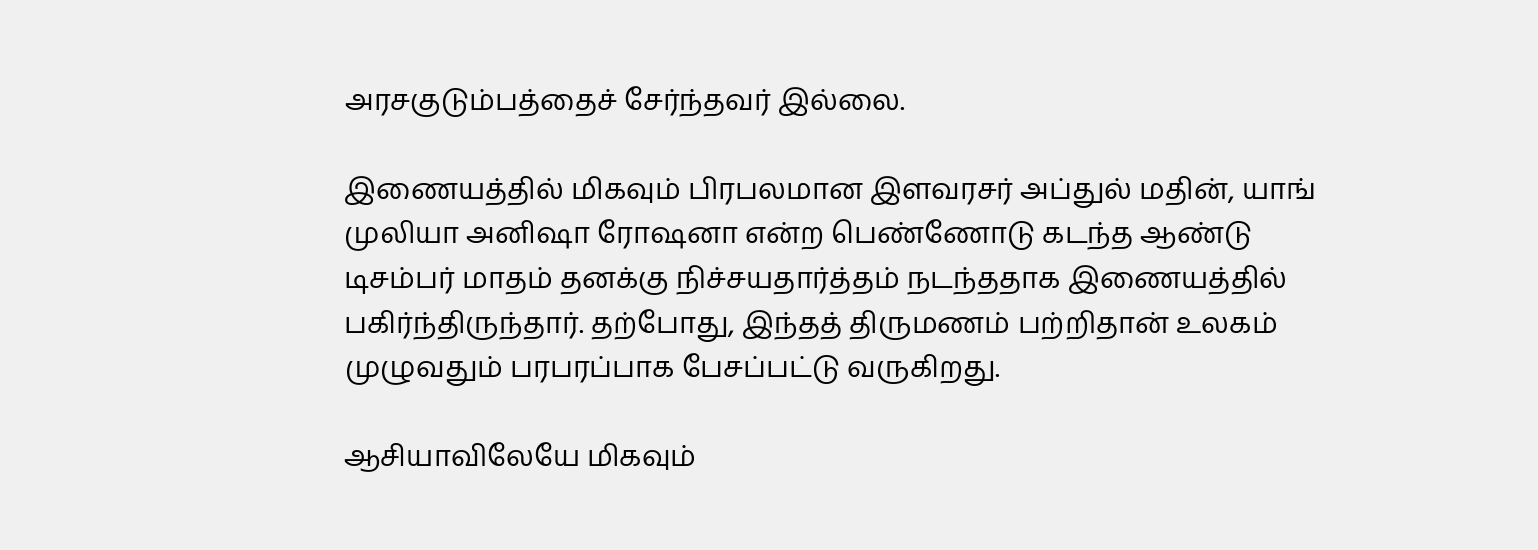அரசகுடும்பத்தைச் சேர்ந்தவர் இல்லை.

இணையத்தில் மிகவும் பிரபலமான இளவரசர் அப்துல் மதின், யாங் முலியா அனிஷா ரோஷனா என்ற பெண்ணோடு கடந்த ஆண்டு டிசம்பர் மாதம் தனக்கு நிச்சயதார்த்தம் நடந்ததாக இணையத்தில் பகிர்ந்திருந்தார். தற்போது, இந்தத் திருமணம் பற்றிதான் உலகம் முழுவதும் பரபரப்பாக பேசப்பட்டு வருகிறது.

ஆசியாவிலேயே மிகவும்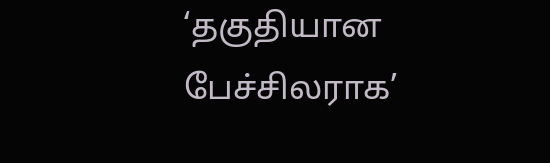‘தகுதியான பேச்சிலராக’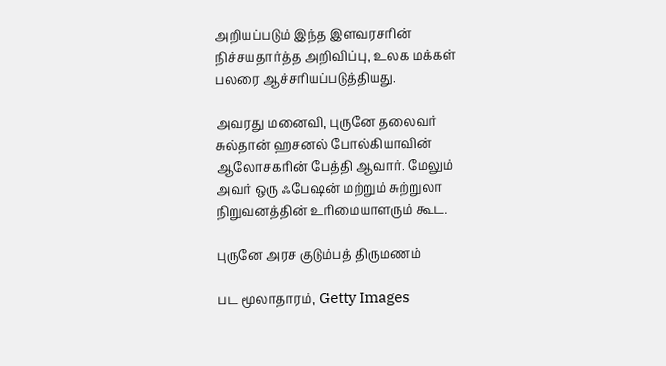அறியப்படும் இந்த இளவரசரின் நிச்சயதார்த்த அறிவிப்பு, உலக மக்கள் பலரை ஆச்சரியப்படுத்தியது.

அவரது மனைவி, புருனே தலைவர் சுல்தான் ஹசனல் போல்கியாவின் ஆலோசகரின் பேத்தி ஆவார். மேலும் அவர் ஒரு ஃபேஷன் மற்றும் சுற்றுலா நிறுவனத்தின் உரிமையாளரும் கூட.

புருனே அரச குடும்பத் திருமணம்

பட மூலாதாரம், Getty Images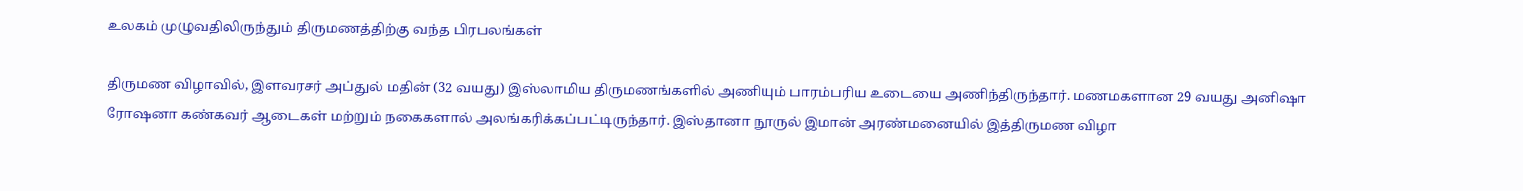உலகம் முழுவதிலிருந்தும் திருமணத்திற்கு வந்த பிரபலங்கள்

திருமண விழாவில், இளவரசர் அப்துல் மதின் (32 வயது) இஸ்லாமிய திருமணங்களில் அணியும் பாரம்பரிய உடையை அணிந்திருந்தார். மணமகளான 29 வயது அனிஷா ரோஷனா கண்கவர் ஆடைகள் மற்றும் நகைகளால் அலங்கரிக்கப்பட்டிருந்தார். இஸ்தானா நூருல் இமான் அரண்மனையில் இத்திருமண விழா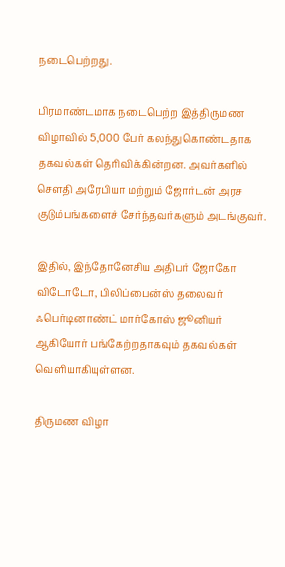நடைபெற்றது.

பிரமாண்டமாக நடைபெற்ற இத்திருமண விழாவில் 5,000 பேர் கலந்துகொண்டதாக தகவல்கள் தெரிவிக்கின்றன. அவர்களில் சௌதி அரேபியா மற்றும் ஜோர்டன் அரச குடும்பங்களைச் சேர்ந்தவர்களும் அடங்குவர்.

இதில், இந்தோனேசிய அதிபர் ஜோகோ விடோடோ, பிலிப்பைன்ஸ் தலைவர் ஃபெர்டினாண்ட் மார்கோஸ் ஜூனியர் ஆகியோர் பங்கேற்றதாகவும் தகவல்கள் வெளியாகியுள்ளன.

திருமண விழா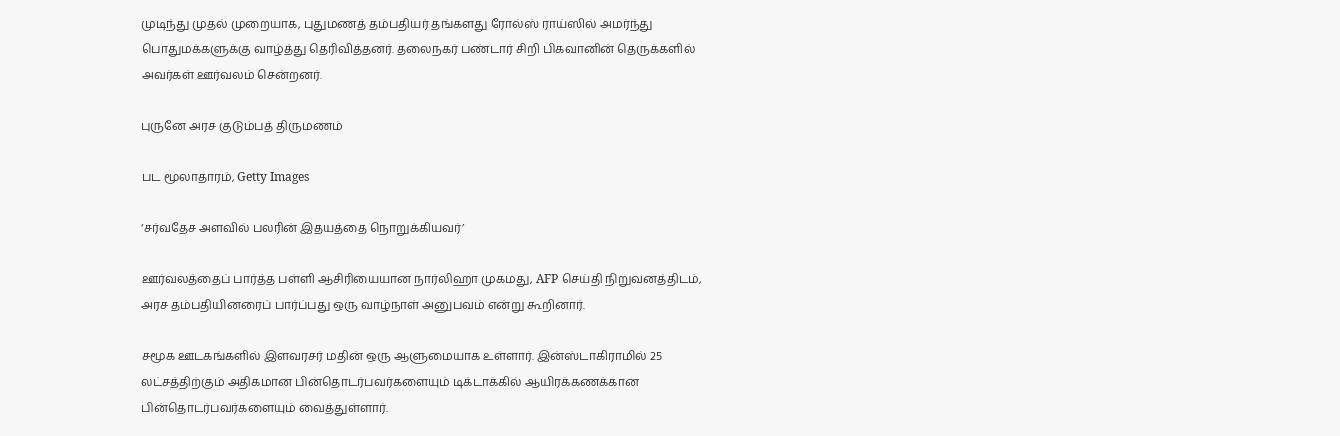முடிந்து முதல் முறையாக, புதுமணத் தம்பதியர் தங்களது ரோல்ஸ் ராய்ஸில் அமர்ந்து பொதுமக்களுக்கு வாழ்த்து தெரிவித்தனர். தலைநகர் பண்டார் சிறி பிகவானின் தெருக்களில் அவர்கள் ஊர்வலம் சென்றனர்.

புருனே அரச குடும்பத் திருமணம்

பட மூலாதாரம், Getty Images

‘சர்வதேச அளவில் பலரின் இதயத்தை நொறுக்கியவர்’

ஊர்வலத்தைப் பார்த்த பள்ளி ஆசிரியையான நார்லிஹா முகமது, AFP செய்தி நிறுவனத்திடம், அரச தம்பதியினரைப் பார்ப்பது ஒரு வாழ்நாள் அனுபவம் என்று கூறினார்.

சமூக ஊடகங்களில் இளவரசர் மதின் ஒரு ஆளுமையாக உள்ளார். இன்ஸ்டாகிராமில் 25 லட்சத்திற்கும் அதிகமான பின்தொடர்பவர்களையும் டிக்டாக்கில் ஆயிரக்கணக்கான பின்தொடர்பவர்களையும் வைத்துள்ளார்.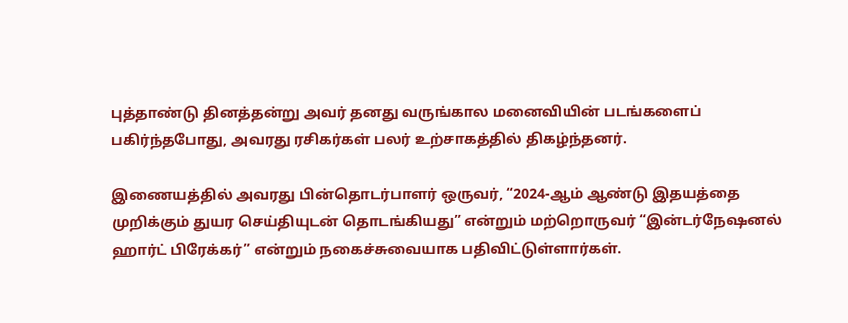புத்தாண்டு தினத்தன்று அவர் தனது வருங்கால மனைவியின் படங்களைப் பகிர்ந்தபோது, அவரது ரசிகர்கள் பலர் உற்சாகத்தில் திகழ்ந்தனர்.

இணையத்தில் அவரது பின்தொடர்பாளர் ஒருவர், “2024-ஆம் ஆண்டு இதயத்தை முறிக்கும் துயர செய்தியுடன் தொடங்கியது” என்றும் மற்றொருவர் “இன்டர்நேஷனல் ஹார்ட் பிரேக்கர்” என்றும் நகைச்சுவையாக பதிவிட்டுள்ளார்கள்.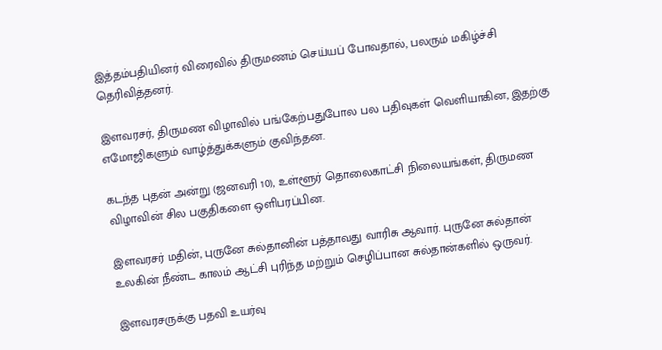இத்தம்பதியினர் விரைவில் திருமணம் செய்யப் போவதால், பலரும் மகிழ்ச்சி தெரிவித்தனர்.

இளவரசர், திருமண விழாவில் பங்கேற்பதுபோல பல பதிவுகள் வெளியாகின, இதற்கு எமோஜிகளும் வாழ்த்துக்களும் குவிந்தன.

கடந்த புதன் அன்று (ஜனவரி 10), உள்ளூர் தொலைகாட்சி நிலையங்கள், திருமண விழாவின் சில பகுதிகளை ஒளிபரப்பின.

இளவரசர் மதின், புருனே சுல்தானின் பத்தாவது வாரிசு ஆவார். புருனே சுல்தான் உலகின் நீண்ட காலம் ஆட்சி புரிந்த மற்றும் செழிப்பான சுல்தான்களில் ஒருவர்.

இளவரசருக்கு பதவி உயர்வு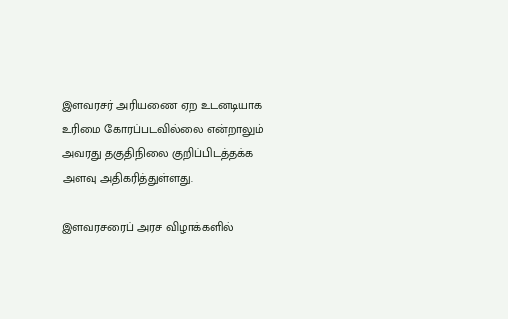இளவரசர் அரியணை ஏற உடனடியாக உரிமை கோரப்படவில்லை என்றாலும் அவரது தகுதிநிலை குறிப்பிடத்தக்க அளவு அதிகரித்துள்ளது.

இளவரசரைப் அரச விழாக்களில்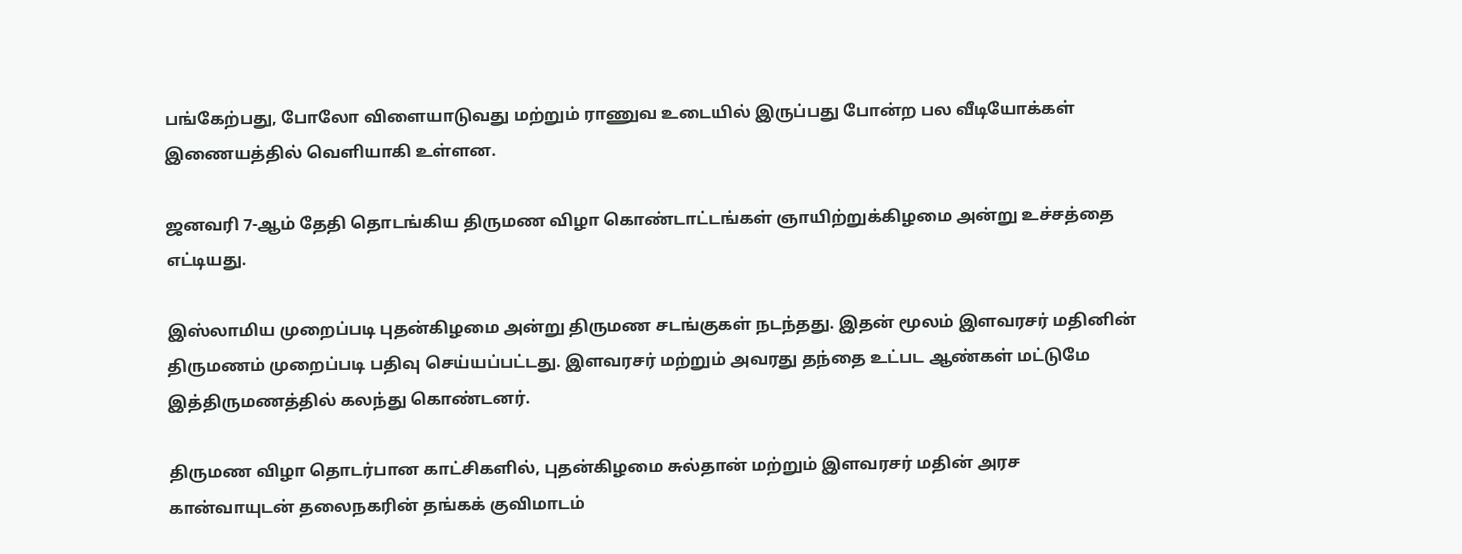பங்கேற்பது, போலோ விளையாடுவது மற்றும் ராணுவ உடையில் இருப்பது போன்ற பல வீடியோக்கள் இணையத்தில் வெளியாகி உள்ளன.

ஜனவரி 7-ஆம் தேதி தொடங்கிய திருமண விழா கொண்டாட்டங்கள் ஞாயிற்றுக்கிழமை அன்று உச்சத்தை எட்டியது.

இஸ்லாமிய முறைப்படி புதன்கிழமை அன்று திருமண சடங்குகள் நடந்தது. இதன் மூலம் இளவரசர் மதினின் திருமணம் முறைப்படி பதிவு செய்யப்பட்டது. இளவரசர் மற்றும் அவரது தந்தை உட்பட ஆண்கள் மட்டுமே இத்திருமணத்தில் கலந்து கொண்டனர்.

திருமண விழா தொடர்பான காட்சிகளில், புதன்கிழமை சுல்தான் மற்றும் இளவரசர் மதின் அரச கான்வாயுடன் தலைநகரின் தங்கக் குவிமாடம்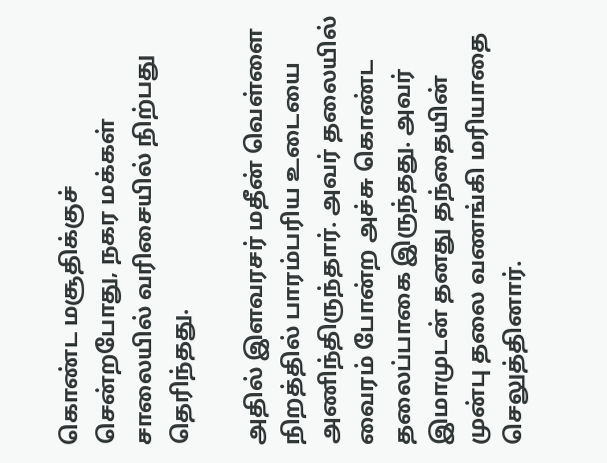கொண்ட மசூதிக்குச் சென்றபோது, நகர மக்கள் சாலையில் வரிசையில் நிற்பது தெரிந்தது.

அதில் இளவரசர் மதீன் வெள்ளை நிறத்தில் பாரம்பரிய உடையை அணிந்திருந்தார். அவர் தலையில் வைரம் போன்ற அச்சு கொண்ட தலைப்பாகை இருந்தது. அவர் இமாமுடன் தனது தந்தையின் முன்பு தலை வணங்கி மரியாதை செலுத்தினார்.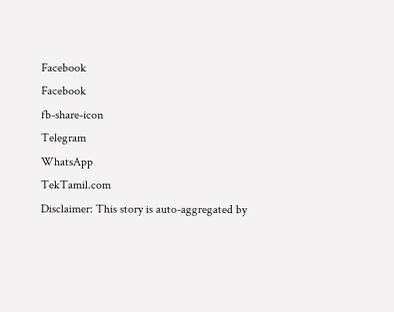Facebook
Facebook
fb-share-icon
Telegram
WhatsApp
TekTamil.com
Disclaimer: This story is auto-aggregated by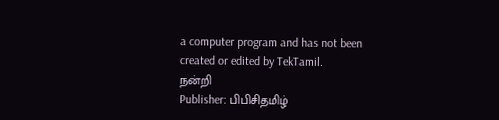a computer program and has not been created or edited by TekTamil.
நன்றி
Publisher: பிபிசிதமிழ்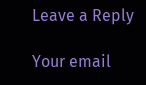Leave a Reply

Your email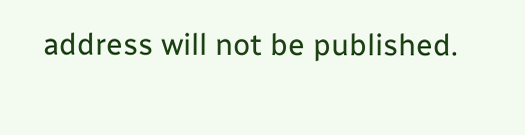address will not be published.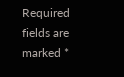Required fields are marked *